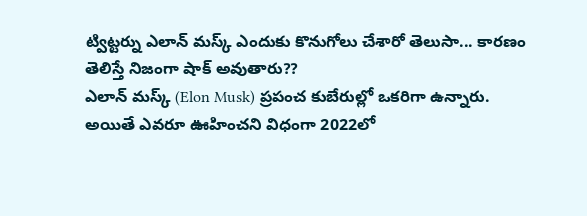ట్విట్టర్ను ఎలాన్ మస్క్ ఎందుకు కొనుగోలు చేశారో తెలుసా... కారణం తెలిస్తే నిజంగా షాక్ అవుతారు??
ఎలాన్ మస్క్ (Elon Musk) ప్రపంచ కుబేరుల్లో ఒకరిగా ఉన్నారు. అయితే ఎవరూ ఊహించని విధంగా 2022లో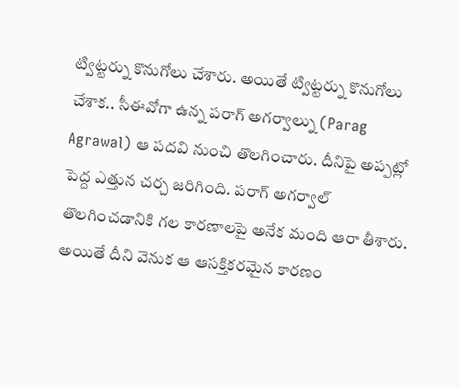ట్విట్టర్ను కొనుగోలు చేశారు. అయితే ట్విట్టర్ను కొనుగోలు చేశాక.. సీఈవోగా ఉన్న పరాగ్ అగర్వాల్ను (Parag Agrawal) ఆ పదవి నుంచి తొలగించారు. దీనిపై అప్పట్లో పెద్ద ఎత్తున చర్చ జరిగింది. పరాగ్ అగర్వాల్ తొలగించడానికి గల కారణాలపై అనేక మంది ఆరా తీశారు.
అయితే దీని వెనుక ఆ ఆసక్తికరమైన కారణం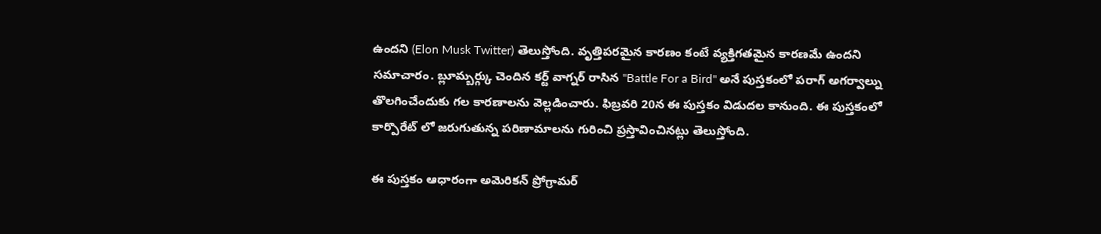ఉందని (Elon Musk Twitter) తెలుస్తోంది. వృత్తిపరమైన కారణం కంటే వ్యక్తిగతమైన కారణమే ఉందని సమాచారం. బ్లూమ్బర్గ్కు చెందిన కర్ట్ వాగ్నర్ రాసిన "Battle For a Bird" అనే పుస్తకంలో పరాగ్ అగర్వాల్ను తొలగించేందుకు గల కారణాలను వెల్లడించారు. ఫిబ్రవరి 20న ఈ పుస్తకం విడుదల కానుంది. ఈ పుస్తకంలో కార్పొరేట్ లో జరుగుతున్న పరిణామాలను గురించి ప్రస్తావించినట్లు తెలుస్తోంది.

ఈ పుస్తకం ఆధారంగా అమెరికన్ ప్రోగ్రామర్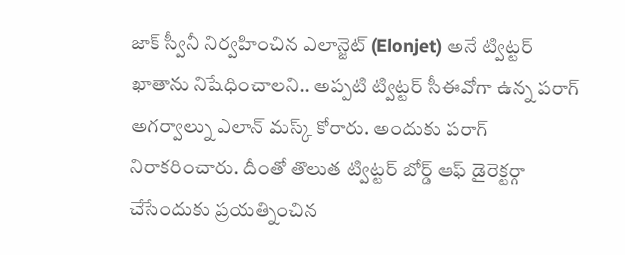జాక్ స్వీనీ నిర్వహించిన ఎలాన్జెట్ (Elonjet) అనే ట్విట్టర్ ఖాతాను నిషేధించాలని.. అప్పటి ట్విట్టర్ సీఈవోగా ఉన్న పరాగ్ అగర్వాల్ను ఎలాన్ మస్క్ కోరారు. అందుకు పరాగ్ నిరాకరించారు. దీంతో తొలుత ట్విట్టర్ బోర్డ్ ఆఫ్ డైరెక్టర్గా చేసేందుకు ప్రయత్నించిన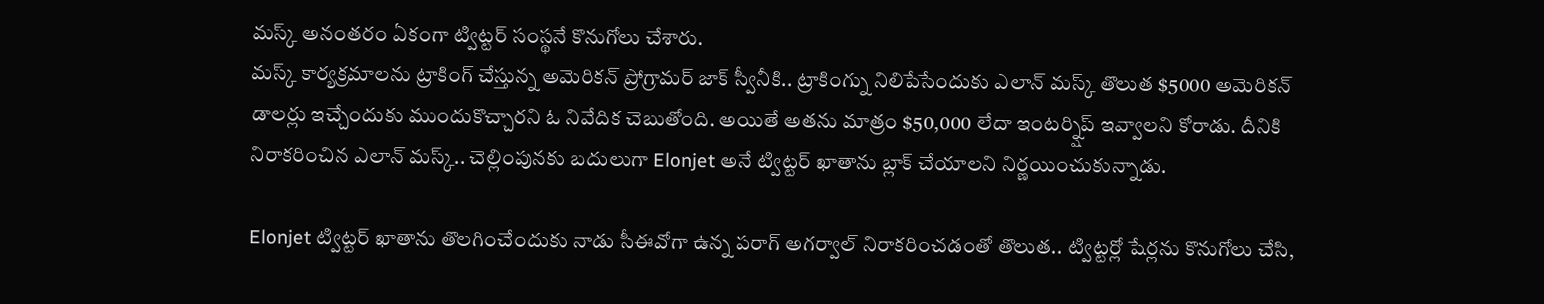మస్క్ అనంతరం ఏకంగా ట్విట్టర్ సంస్థనే కొనుగోలు చేశారు.
మస్క్ కార్యక్రమాలను ట్రాకింగ్ చేస్తున్న అమెరికన్ ప్రోగ్రామర్ జాక్ స్వీనీకి.. ట్రాకింగ్ను నిలిపేసేందుకు ఎలాన్ మస్క్ తొలుత $5000 అమెరికన్ డాలర్లు ఇచ్చేందుకు ముందుకొచ్చారని ఓ నివేదిక చెబుతోంది. అయితే అతను మాత్రం $50,000 లేదా ఇంటర్న్షిప్ ఇవ్వాలని కోరాడు. దీనికి నిరాకరించిన ఎలాన్ మస్క్.. చెల్లింపునకు బదులుగా Elonjet అనే ట్విట్టర్ ఖాతాను బ్లాక్ చేయాలని నిర్ణయించుకున్నాడు.

Elonjet ట్విట్టర్ ఖాతాను తొలగించేందుకు నాడు సీఈవోగా ఉన్న పరాగ్ అగర్వాల్ నిరాకరించడంతో తొలుత.. ట్విట్టర్లో షేర్లను కొనుగోలు చేసి,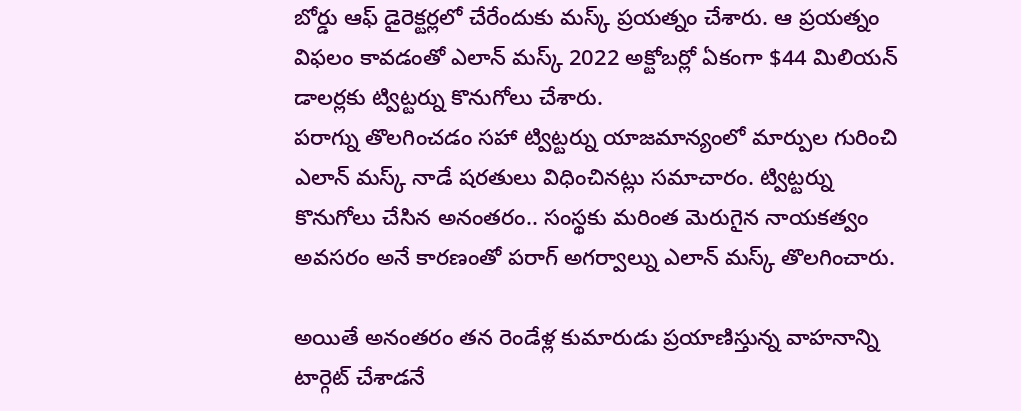బోర్డు ఆఫ్ డైరెక్టర్లలో చేరేందుకు మస్క్ ప్రయత్నం చేశారు. ఆ ప్రయత్నం విఫలం కావడంతో ఎలాన్ మస్క్ 2022 అక్టోబర్లో ఏకంగా $44 మిలియన్ డాలర్లకు ట్విట్టర్ను కొనుగోలు చేశారు.
పరాగ్ను తొలగించడం సహా ట్విట్టర్ను యాజమాన్యంలో మార్పుల గురించి ఎలాన్ మస్క్ నాడే షరతులు విధించినట్లు సమాచారం. ట్విట్టర్ను కొనుగోలు చేసిన అనంతరం.. సంస్థకు మరింత మెరుగైన నాయకత్వం అవసరం అనే కారణంతో పరాగ్ అగర్వాల్ను ఎలాన్ మస్క్ తొలగించారు.

అయితే అనంతరం తన రెండేళ్ల కుమారుడు ప్రయాణిస్తున్న వాహనాన్ని టార్గెట్ చేశాడనే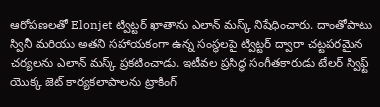ఆరోపణలతో Elonjet ట్విట్టర్ ఖాతాను ఎలాన్ మస్క్ నిషేధించారు. దాంతోపాటు స్వినీ మరియు అతని సహాయకంగా ఉన్న సంస్థలపై ట్విట్టర్ ద్వారా చట్టపరమైన చర్యలను ఎలాన్ మస్క్ ప్రకటించాడు. ఇటీవల ప్రసిద్ధ సంగీతకారుడు టేలర్ స్విఫ్ట్ యొక్క జెట్ కార్యకలాపాలను ట్రాకింగ్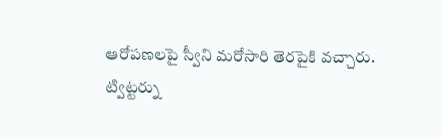ఆరోపణలపై స్వీని మరోసారి తెరపైకి వచ్చారు.
ట్విట్టర్ను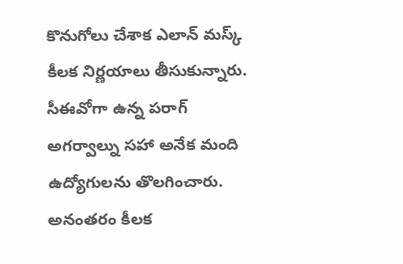కొనుగోలు చేశాక ఎలాన్ మస్క్ కీలక నిర్ణయాలు తీసుకున్నారు. సీఈవోగా ఉన్న పరాగ్ అగర్వాల్ను సహా అనేక మంది ఉద్యోగులను తొలగించారు. అనంతరం కీలక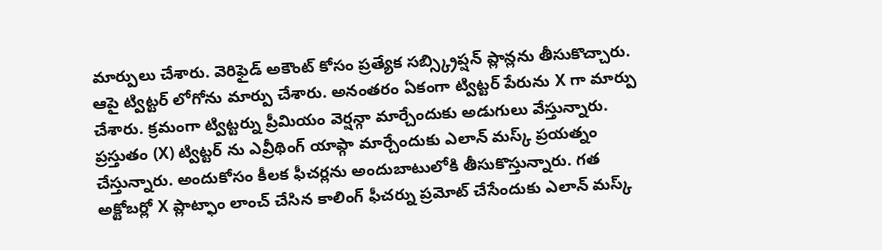మార్పులు చేశారు. వెరిఫైడ్ అకౌంట్ కోసం ప్రత్యేక సబ్స్క్రిప్షన్ ప్లాన్లను తీసుకొచ్చారు. ఆపై ట్విట్టర్ లోగోను మార్పు చేశారు. అనంతరం ఏకంగా ట్విట్టర్ పేరును X గా మార్పు చేశారు. క్రమంగా ట్విట్టర్ను ప్రీమియం వెర్షన్గా మార్చేందుకు అడుగులు వేస్తున్నారు.
ప్రస్తుతం (X) ట్విట్టర్ ను ఎవ్రీథింగ్ యాప్గా మార్చేందుకు ఎలాన్ మస్క్ ప్రయత్నం చేస్తున్నారు. అందుకోసం కీలక ఫీచర్లను అందుబాటులోకి తీసుకొస్తున్నారు. గత అక్టోబర్లో X ప్లాట్ఫాం లాంచ్ చేసిన కాలింగ్ ఫీచర్ను ప్రమోట్ చేసేందుకు ఎలాన్ మస్క్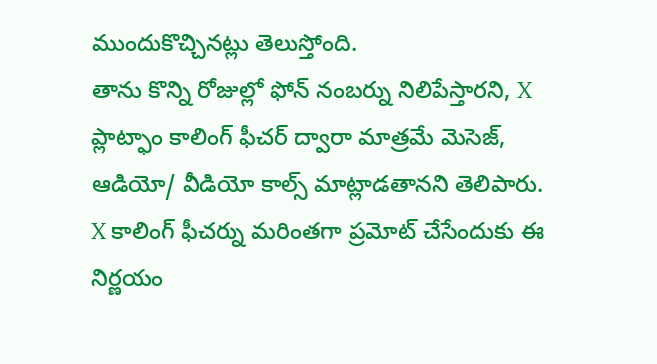ముందుకొచ్చినట్లు తెలుస్తోంది.
తాను కొన్ని రోజుల్లో ఫోన్ నంబర్ను నిలిపేస్తారని, X ప్లాట్ఫాం కాలింగ్ ఫీచర్ ద్వారా మాత్రమే మెసెజ్, ఆడియో/ వీడియో కాల్స్ మాట్లాడతానని తెలిపారు. X కాలింగ్ ఫీచర్ను మరింతగా ప్రమోట్ చేసేందుకు ఈ నిర్ణయం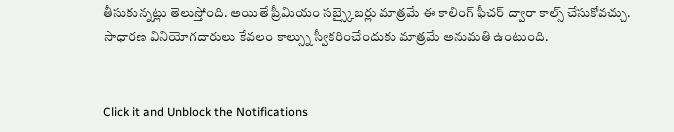తీసుకున్నట్లు తెలుస్తోంది. అయితే ప్రీమియం సబ్స్కైబర్లు మాత్రమే ఈ కాలింగ్ ఫీచర్ ద్వారా కాల్స్ చేసుకోవచ్చు. సాధారణ వినియోగదారులు కేవలం కాల్స్ను స్వీకరించేందుకు మాత్రమే అనుమతి ఉంటుంది.


Click it and Unblock the Notifications